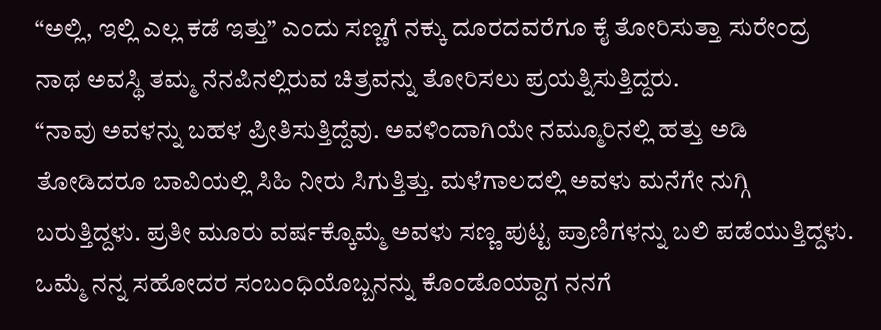“ಅಲ್ಲಿ, ಇಲ್ಲಿ ಎಲ್ಲ ಕಡೆ ಇತ್ತು” ಎಂದು ಸಣ್ಣಗೆ ನಕ್ಕು ದೂರದವರೆಗೂ ಕೈ ತೋರಿಸುತ್ತಾ ಸುರೇಂದ್ರ ನಾಥ ಅವಸ್ಥಿ ತಮ್ಮ ನೆನಪಿನಲ್ಲಿರುವ ಚಿತ್ರವನ್ನು ತೋರಿಸಲು ಪ್ರಯತ್ನಿಸುತ್ತಿದ್ದರು.
“ನಾವು ಅವಳನ್ನು ಬಹಳ ಪ್ರೀತಿಸುತ್ತಿದ್ದೆವು. ಅವಳಿಂದಾಗಿಯೇ ನಮ್ಮೂರಿನಲ್ಲಿ ಹತ್ತು ಅಡಿ ತೋಡಿದರೂ ಬಾವಿಯಲ್ಲಿ ಸಿಹಿ ನೀರು ಸಿಗುತ್ತಿತ್ತು. ಮಳೆಗಾಲದಲ್ಲಿ ಅವಳು ಮನೆಗೇ ನುಗ್ಗಿ ಬರುತ್ತಿದ್ದಳು. ಪ್ರತೀ ಮೂರು ವರ್ಷಕ್ಕೊಮ್ಮೆ ಅವಳು ಸಣ್ಣ ಪುಟ್ಟ ಪ್ರಾಣಿಗಳನ್ನು ಬಲಿ ಪಡೆಯುತ್ತಿದ್ದಳು. ಒಮ್ಮೆ ನನ್ನ ಸಹೋದರ ಸಂಬಂಧಿಯೊಬ್ಬನನ್ನು ಕೊಂಡೊಯ್ದಾಗ ನನಗೆ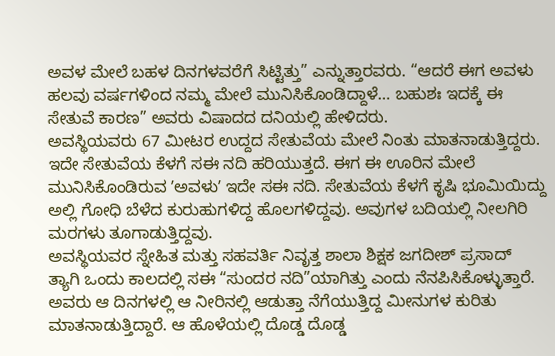ಅವಳ ಮೇಲೆ ಬಹಳ ದಿನಗಳವರೆಗೆ ಸಿಟ್ಟಿತ್ತು” ಎನ್ನುತ್ತಾರವರು. “ಆದರೆ ಈಗ ಅವಳು ಹಲವು ವರ್ಷಗಳಿಂದ ನಮ್ಮ ಮೇಲೆ ಮುನಿಸಿಕೊಂಡಿದ್ದಾಳೆ… ಬಹುಶಃ ಇದಕ್ಕೆ ಈ ಸೇತುವೆ ಕಾರಣ” ಅವರು ವಿಷಾದದ ದನಿಯಲ್ಲಿ ಹೇಳಿದರು.
ಅವಸ್ಥಿಯವರು 67 ಮೀಟರ ಉದ್ದದ ಸೇತುವೆಯ ಮೇಲೆ ನಿಂತು ಮಾತನಾಡುತ್ತಿದ್ದರು. ಇದೇ ಸೇತುವೆಯ ಕೆಳಗೆ ಸಈ ನದಿ ಹರಿಯುತ್ತದೆ. ಈಗ ಈ ಊರಿನ ಮೇಲೆ ಮುನಿಸಿಕೊಂಡಿರುವ ʼಅವಳುʼ ಇದೇ ಸಈ ನದಿ. ಸೇತುವೆಯ ಕೆಳಗೆ ಕೃಷಿ ಭೂಮಿಯಿದ್ದು ಅಲ್ಲಿ ಗೋಧಿ ಬೆಳೆದ ಕುರುಹುಗಳಿದ್ದ ಹೊಲಗಳಿದ್ದವು. ಅವುಗಳ ಬದಿಯಲ್ಲಿ ನೀಲಗಿರಿ ಮರಗಳು ತೂಗಾಡುತ್ತಿದ್ದವು.
ಅವಸ್ಥಿಯವರ ಸ್ನೇಹಿತ ಮತ್ತು ಸಹವರ್ತಿ ನಿವೃತ್ತ ಶಾಲಾ ಶಿಕ್ಷಕ ಜಗದೀಶ್ ಪ್ರಸಾದ್ ತ್ಯಾಗಿ ಒಂದು ಕಾಲದಲ್ಲಿ ಸಈ “ಸುಂದರ ನದಿ”ಯಾಗಿತ್ತು ಎಂದು ನೆನಪಿಸಿಕೊಳ್ಳುತ್ತಾರೆ.
ಅವರು ಆ ದಿನಗಳಲ್ಲಿ ಆ ನೀರಿನಲ್ಲಿ ಆಡುತ್ತಾ ನೆಗೆಯುತ್ತಿದ್ದ ಮೀನುಗಳ ಕುರಿತು ಮಾತನಾಡುತ್ತಿದ್ದಾರೆ. ಆ ಹೊಳೆಯಲ್ಲಿ ದೊಡ್ಡ ದೊಡ್ಡ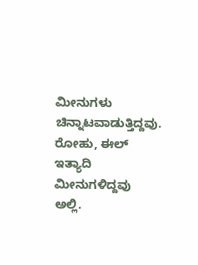ಮೀನುಗಳು ಚಿನ್ನಾಟವಾಡುತ್ತಿದ್ದವು. ರೋಹು, ಈಲ್ ಇತ್ಯಾದಿ ಮೀನುಗಳಿದ್ದವು ಅಲ್ಲಿ.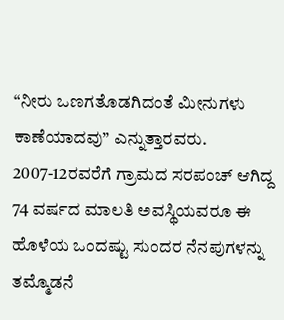“ನೀರು ಒಣಗತೊಡಗಿದಂತೆ ಮೀನುಗಳು ಕಾಣೆಯಾದವು” ಎನ್ನುತ್ತಾರವರು.
2007-12ರವರೆಗೆ ಗ್ರಾಮದ ಸರಪಂಚ್ ಆಗಿದ್ದ 74 ವರ್ಷದ ಮಾಲತಿ ಅವಸ್ಥಿಯವರೂ ಈ ಹೊಳೆಯ ಒಂದಷ್ಟು ಸುಂದರ ನೆನಪುಗಳನ್ನು ತಮ್ಮೊಡನೆ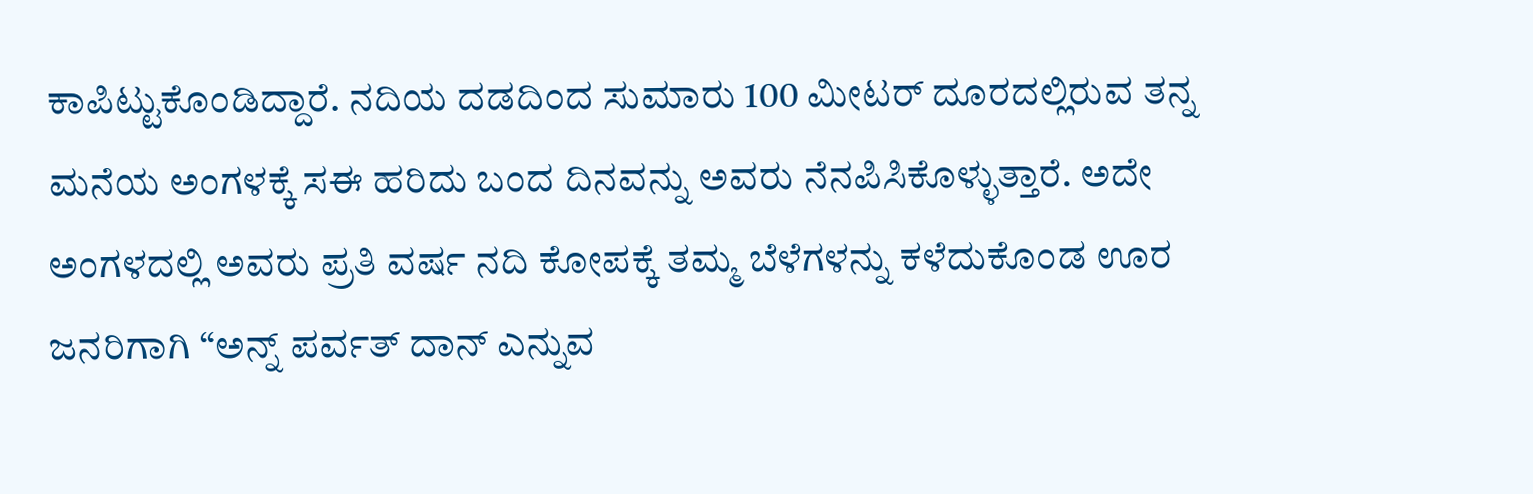ಕಾಪಿಟ್ಟುಕೊಂಡಿದ್ದಾರೆ. ನದಿಯ ದಡದಿಂದ ಸುಮಾರು 100 ಮೀಟರ್ ದೂರದಲ್ಲಿರುವ ತನ್ನ ಮನೆಯ ಅಂಗಳಕ್ಕೆ ಸಈ ಹರಿದು ಬಂದ ದಿನವನ್ನು ಅವರು ನೆನಪಿಸಿಕೊಳ್ಳುತ್ತಾರೆ. ಅದೇ ಅಂಗಳದಲ್ಲಿ ಅವರು ಪ್ರತಿ ವರ್ಷ ನದಿ ಕೋಪಕ್ಕೆ ತಮ್ಮ ಬೆಳೆಗಳನ್ನು ಕಳೆದುಕೊಂಡ ಊರ ಜನರಿಗಾಗಿ “ಅನ್ನ್ ಪರ್ವತ್ ದಾನ್ ಎನ್ನುವ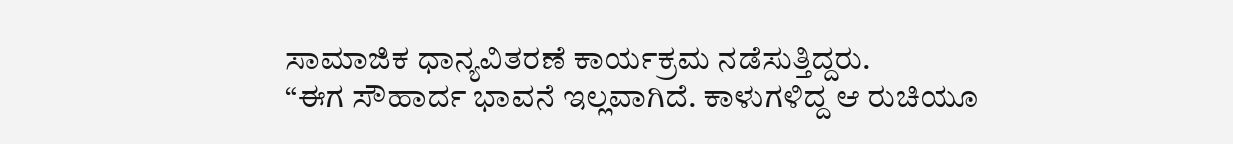ಸಾಮಾಜಿಕ ಧಾನ್ಯವಿತರಣೆ ಕಾರ್ಯಕ್ರಮ ನಡೆಸುತ್ತಿದ್ದರು.
“ಈಗ ಸೌಹಾರ್ದ ಭಾವನೆ ಇಲ್ಲವಾಗಿದೆ. ಕಾಳುಗಳಿದ್ದ ಆ ರುಚಿಯೂ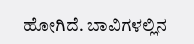ಹೋಗಿದೆ. ಬಾವಿಗಳಲ್ಲಿನ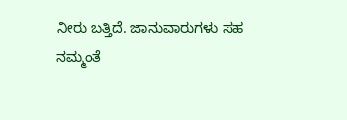ನೀರು ಬತ್ತಿದೆ. ಜಾನುವಾರುಗಳು ಸಹ ನಮ್ಮಂತೆ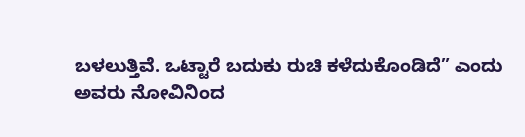ಬಳಲುತ್ತಿವೆ. ಒಟ್ಟಾರೆ ಬದುಕು ರುಚಿ ಕಳೆದುಕೊಂಡಿದೆ” ಎಂದು ಅವರು ನೋವಿನಿಂದ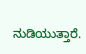ನುಡಿಯುತ್ತಾರೆ.